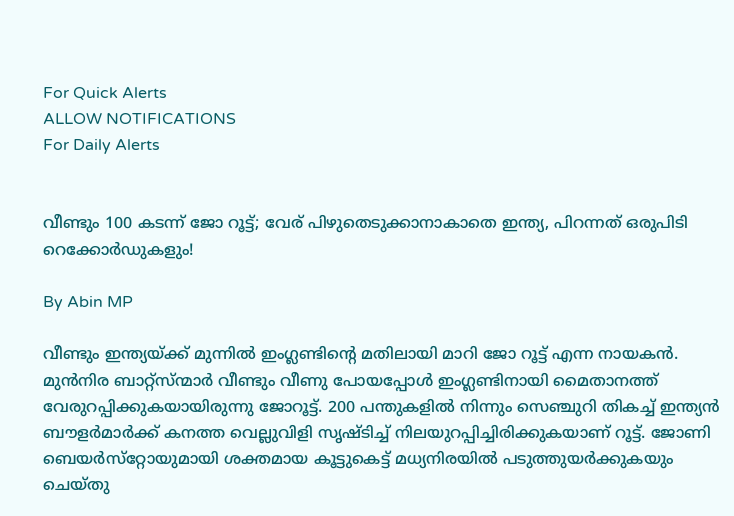For Quick Alerts
ALLOW NOTIFICATIONS
For Daily Alerts


വീണ്ടും 100 കടന്ന് ജോ റൂട്ട്; വേര് പിഴുതെടുക്കാനാകാതെ ഇന്ത്യ, പിറന്നത് ഒരുപിടി റെക്കോര്‍ഡുകളും!

By Abin MP

വീണ്ടും ഇന്ത്യയ്ക്ക് മുന്നില്‍ ഇംഗ്ലണ്ടിന്റെ മതിലായി മാറി ജോ റൂട്ട് എന്ന നായകന്‍. മുന്‍നിര ബാറ്റ്‌സ്ന്മാര്‍ വീണ്ടും വീണു പോയപ്പോള്‍ ഇംഗ്ലണ്ടിനായി മൈതാനത്ത് വേരുറപ്പിക്കുകയായിരുന്നു ജോറൂട്ട്. 200 പന്തുകളില്‍ നിന്നും സെഞ്ചുറി തികച്ച് ഇന്ത്യന്‍ ബൗളര്‍മാര്‍ക്ക് കനത്ത വെല്ലുവിളി സൃഷ്ടിച്ച് നിലയുറപ്പിച്ചിരിക്കുകയാണ് റൂട്ട്. ജോണി ബെയര്‍സ്‌റ്റോയുമായി ശക്തമായ കൂട്ടുകെട്ട് മധ്യനിരയില്‍ പടുത്തുയര്‍ക്കുകയും ചെയ്തു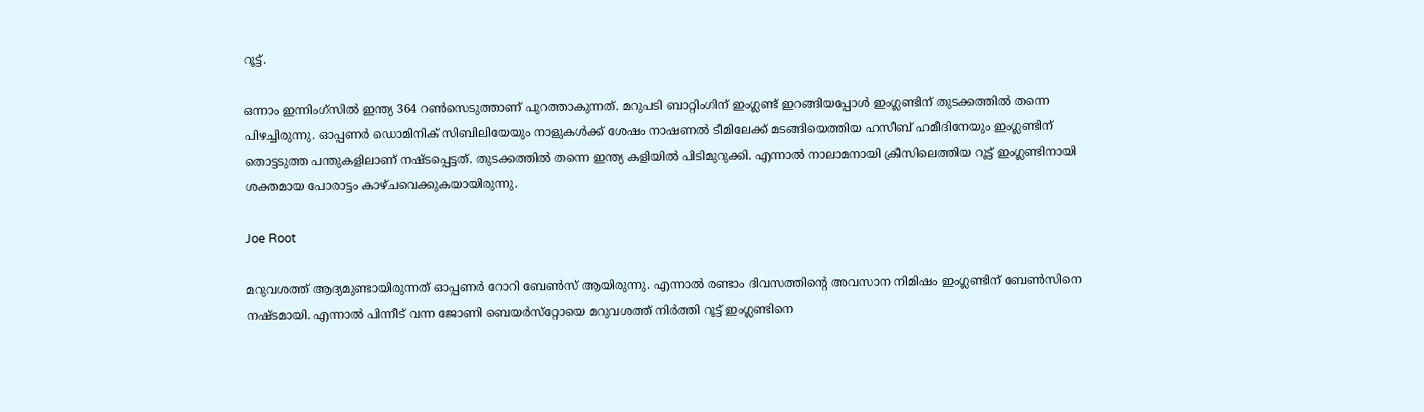റൂട്ട്.

ഒന്നാം ഇന്നിംഗ്‌സില്‍ ഇന്ത്യ 364 റണ്‍സെടുത്താണ് പുറത്താകുന്നത്. മറുപടി ബാറ്റിംഗിന് ഇംഗ്ലണ്ട് ഇറങ്ങിയപ്പോള്‍ ഇംഗ്ലണ്ടിന് തുടക്കത്തില്‍ തന്നെ പിഴച്ചിരുന്നു. ഓപ്പണര്‍ ഡൊമിനിക് സിബിലിയേയും നാളുകള്‍ക്ക് ശേഷം നാഷണല്‍ ടീമിലേക്ക് മടങ്ങിയെത്തിയ ഹസീബ് ഹമീദിനേയും ഇംഗ്ലണ്ടിന് തൊട്ടടുത്ത പന്തുകളിലാണ് നഷ്ടപ്പെട്ടത്. തുടക്കത്തില്‍ തന്നെ ഇന്ത്യ കളിയില്‍ പിടിമുറുക്കി. എന്നാല്‍ നാലാമനായി ക്രീസിലെത്തിയ റൂട്ട് ഇംഗ്ലണ്ടിനായി ശക്തമായ പോരാട്ടം കാഴ്ചവെക്കുകയായിരുന്നു.

Joe Root

മറുവശത്ത് ആദ്യമുണ്ടായിരുന്നത് ഓപ്പണര്‍ റോറി ബേണ്‍സ് ആയിരുന്നു. എന്നാല്‍ രണ്ടാം ദിവസത്തിന്റെ അവസാന നിമിഷം ഇംഗ്ലണ്ടിന് ബേണ്‍സിനെ നഷ്ടമായി. എന്നാല്‍ പിന്നീട് വന്ന ജോണി ബെയര്‍സ്‌റ്റോയെ മറുവശത്ത് നിര്‍ത്തി റൂട്ട് ഇംഗ്ലണ്ടിനെ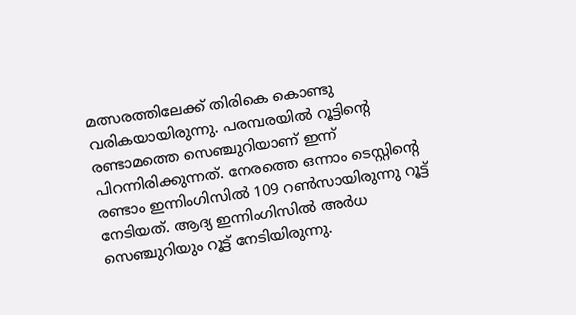മത്സരത്തിലേക്ക് തിരികെ കൊണ്ടു വരികയായിരുന്നു. പരമ്പരയില്‍ റൂട്ടിന്റെ രണ്ടാമത്തെ സെഞ്ചുറിയാണ് ഇന്ന് പിറന്നിരിക്കുന്നത്. നേരത്തെ ഒന്നാം ടെസ്റ്റിന്റെ രണ്ടാം ഇന്നിംഗിസില്‍ 109 റണ്‍സായിരുന്നു റൂട്ട് നേടിയത്. ആദ്യ ഇന്നിംഗിസില്‍ അര്‍ധ സെഞ്ചുറിയും റൂട്ട് നേടിയിരുന്നു.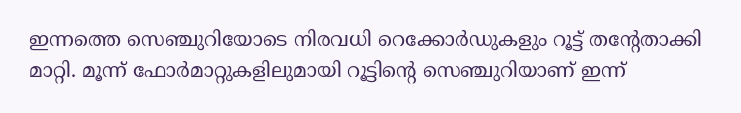ഇന്നത്തെ സെഞ്ചുറിയോടെ നിരവധി റെക്കോര്‍ഡുകളും റൂട്ട് തന്റേതാക്കി മാറ്റി. മൂന്ന് ഫോര്‍മാറ്റുകളിലുമായി റൂട്ടിന്റെ സെഞ്ചുറിയാണ് ഇന്ന്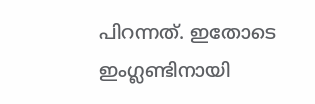പിറന്നത്. ഇതോടെ ഇംഗ്ലണ്ടിനായി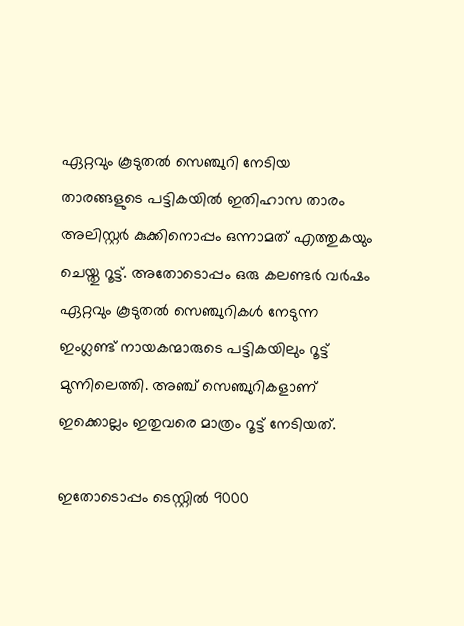ഏറ്റവും കൂടുതല്‍ സെഞ്ചുറി നേടിയ താരങ്ങളുടെ പട്ടികയില്‍ ഇതിഹാസ താരം അലിസ്റ്റര്‍ കുക്കിനൊപ്പം ഒന്നാമത് എത്തുകയും ചെയ്തു റൂട്ട്. അതോടൊപ്പം ഒരു കലണ്ടര്‍ വര്‍ഷം ഏറ്റവും കൂടുതല്‍ സെഞ്ചുറികള്‍ നേടുന്ന ഇംഗ്ലണ്ട് നായകന്മാരുടെ പട്ടികയിലും റൂട്ട് മുന്നിലെത്തി. അഞ്ച് സെഞ്ചുറികളാണ് ഇക്കൊല്ലം ഇതുവരെ മാത്രം റൂട്ട് നേടിയത്.

ഇതോടൊപ്പം ടെസ്റ്റില്‍ 9000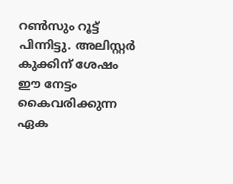റണ്‍സും റൂട്ട് പിന്നിട്ടു. അലിസ്റ്റര്‍ കുക്കിന് ശേഷം ഈ നേട്ടം കൈവരിക്കുന്ന ഏക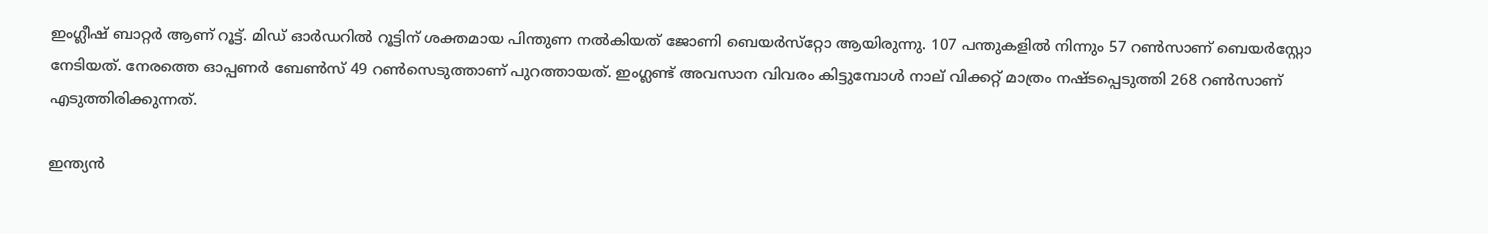ഇംഗ്ലീഷ് ബാറ്റര്‍ ആണ് റൂട്ട്. മിഡ് ഓര്‍ഡറില്‍ റൂട്ടിന് ശക്തമായ പിന്തുണ നല്‍കിയത് ജോണി ബെയര്‍സ്‌റ്റോ ആയിരുന്നു. 107 പന്തുകളില്‍ നിന്നും 57 റണ്‍സാണ് ബെയര്‍‌സ്റ്റോ നേടിയത്. നേരത്തെ ഓപ്പണര്‍ ബേണ്‍സ് 49 റണ്‍സെടുത്താണ് പുറത്തായത്. ഇംഗ്ലണ്ട് അവസാന വിവരം കിട്ടുമ്പോള്‍ നാല് വിക്കറ്റ് മാത്രം നഷ്ടപ്പെടുത്തി 268 റണ്‍സാണ് എടുത്തിരിക്കുന്നത്.

ഇന്ത്യന്‍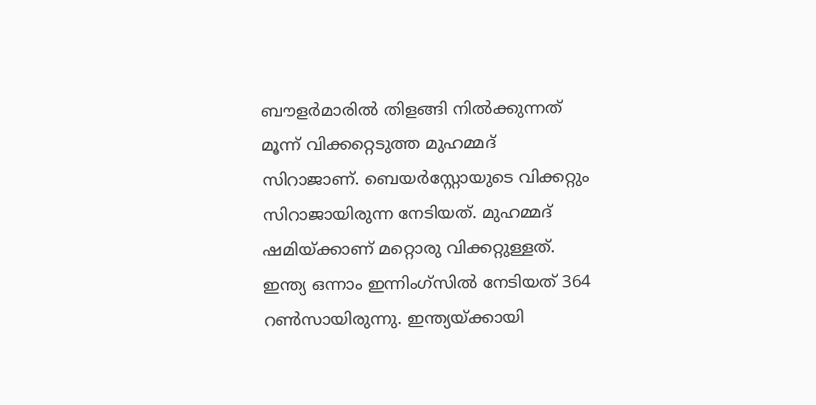ബൗളര്‍മാരില്‍ തിളങ്ങി നില്‍ക്കുന്നത് മൂന്ന് വിക്കറ്റെടുത്ത മുഹമ്മദ് സിറാജാണ്. ബെയര്‍‌സ്റ്റോയുടെ വിക്കറ്റും സിറാജായിരുന്ന നേടിയത്. മുഹമ്മദ് ഷമിയ്ക്കാണ് മറ്റൊരു വിക്കറ്റുള്ളത്. ഇന്ത്യ ഒന്നാം ഇന്നിംഗ്‌സില്‍ നേടിയത് 364 റണ്‍സായിരുന്നു. ഇന്ത്യയ്ക്കായി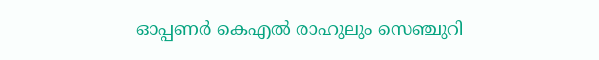ഓപ്പണര്‍ കെഎല്‍ രാഹുലും സെഞ്ചുറി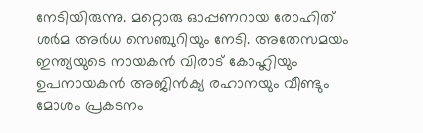നേടിയിരുന്നു. മറ്റൊരു ഓപ്പണറായ രോഹിത് ശര്‍മ അര്‍ധ സെഞ്ചുറിയും നേടി. അതേസമയം ഇന്ത്യയുടെ നായകന്‍ വിരാട് കോഹ്ലിയും ഉപനായകന്‍ അജിന്‍ക്യ രഹാനയും വീണ്ടും മോശം പ്രകടനം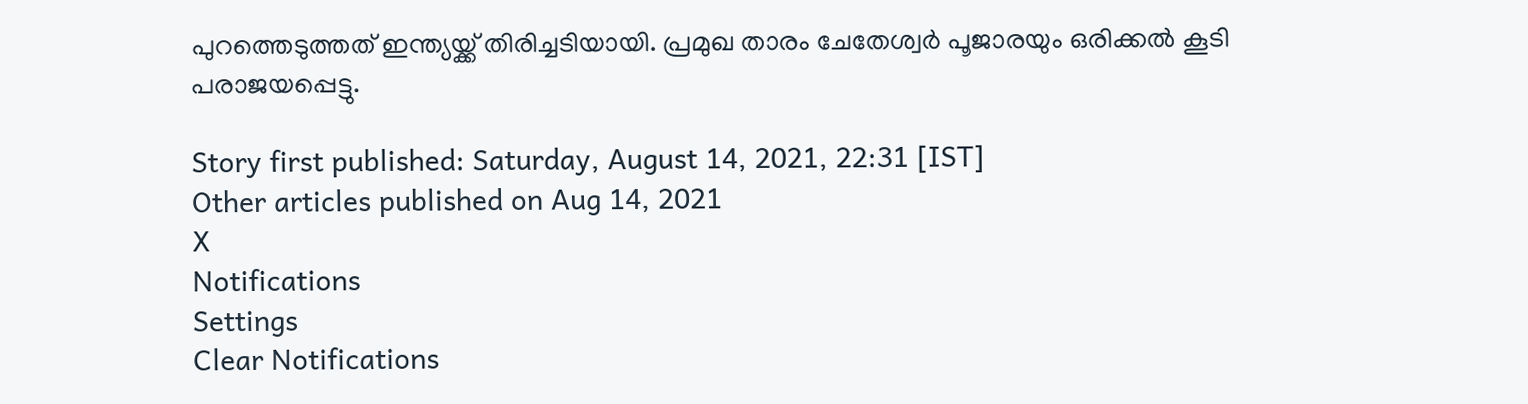പുറത്തെടുത്തത് ഇന്ത്യയ്ക്ക് തിരിച്ചടിയായി. പ്രമുഖ താരം ചേതേശ്വര്‍ പൂജാരയും ഒരിക്കല്‍ കൂടി പരാജയപ്പെട്ടു.

Story first published: Saturday, August 14, 2021, 22:31 [IST]
Other articles published on Aug 14, 2021
X
Notifications
Settings
Clear Notifications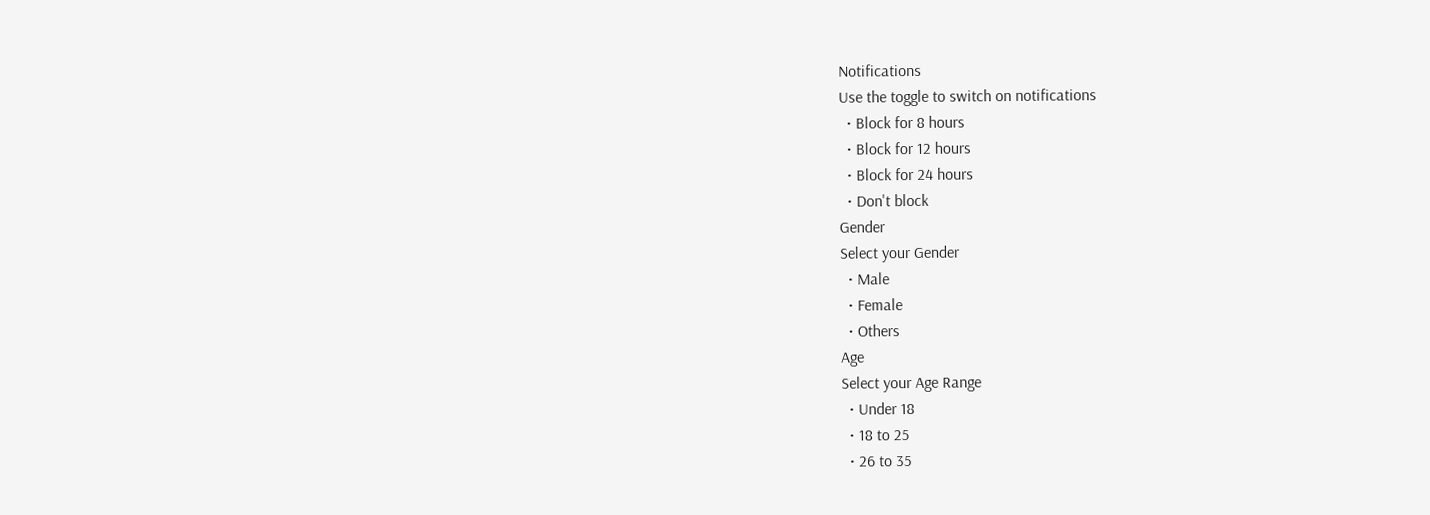Notifications
Use the toggle to switch on notifications
  • Block for 8 hours
  • Block for 12 hours
  • Block for 24 hours
  • Don't block
Gender
Select your Gender
  • Male
  • Female
  • Others
Age
Select your Age Range
  • Under 18
  • 18 to 25
  • 26 to 35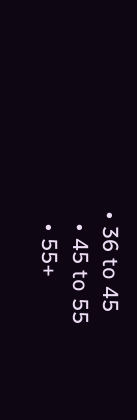• 36 to 45
  • 45 to 55
  • 55+